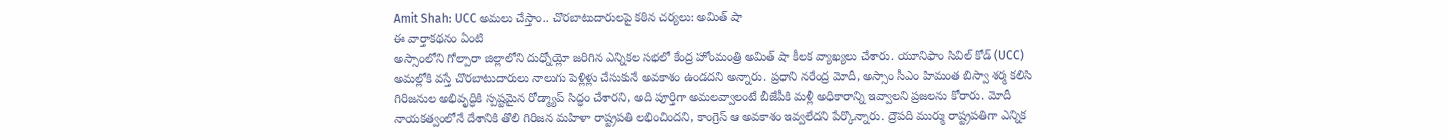Amit Shah: UCC అమలు చేస్తాం.. చొరబాటుదారులపై కఠిన చర్యలు: అమిత్ షా
ఈ వార్తాకథనం ఏంటి
అస్సాంలోని గోల్పారా జిల్లాలోని దుధ్నోయ్లో జరిగిన ఎన్నికల సభలో కేంద్ర హోంమంత్రి అమిత్ షా కీలక వ్యాఖ్యలు చేశారు. యూనిఫాం సివిల్ కోడ్ (UCC) అమల్లోకి వస్తే చొరబాటుదారులు నాలుగు పెళ్లిళ్లు చేసుకునే అవకాశం ఉండదని అన్నారు. ప్రధాని నరేంద్ర మోదీ, అస్సాం సీఎం హిమంత బిస్వా శర్మ కలిసి గిరిజనుల అభివృద్ధికి స్పష్టమైన రోడ్మ్యాప్ సిద్ధం చేశారని, అది పూర్తిగా అమలవ్వాలంటే బీజేపీకి మళ్లీ అధికారాన్ని ఇవ్వాలని ప్రజలను కోరారు. మోదీ నాయకత్వంలోనే దేశానికి తొలి గిరిజన మహిళా రాష్ట్రపతి లభించిందని, కాంగ్రెస్ ఆ అవకాశం ఇవ్వలేదని పేర్కొన్నారు. ద్రౌపది ముర్ము రాష్ట్రపతిగా ఎన్నిక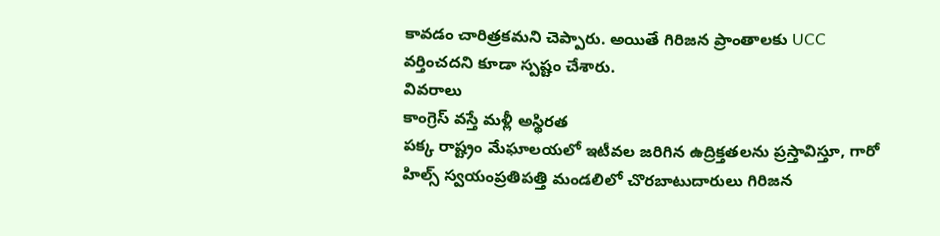కావడం చారిత్రకమని చెప్పారు. అయితే గిరిజన ప్రాంతాలకు UCC వర్తించదని కూడా స్పష్టం చేశారు.
వివరాలు
కాంగ్రెస్ వస్తే మళ్లీ అస్థిరత
పక్క రాష్ట్రం మేఘాలయలో ఇటీవల జరిగిన ఉద్రిక్తతలను ప్రస్తావిస్తూ, గారో హిల్స్ స్వయంప్రతిపత్తి మండలిలో చొరబాటుదారులు గిరిజన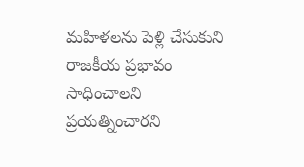మహిళలను పెళ్లి చేసుకుని రాజకీయ ప్రభావం సాధించాలని ప్రయత్నించారని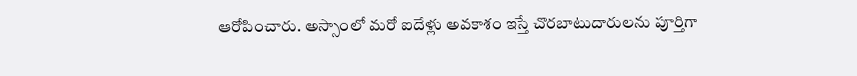ఆరోపించారు. అస్సాంలో మరో ఐదేళ్లు అవకాశం ఇస్తే చొరబాటుదారులను పూర్తిగా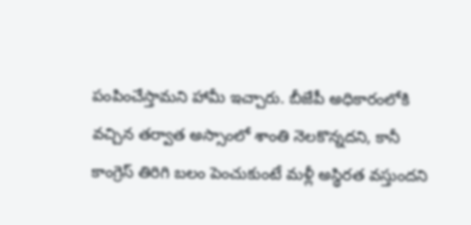పంపించేస్తామని హామీ ఇచ్చారు. బీజేపీ అధికారంలోకి వచ్చిన తర్వాత అస్సాంలో శాంతి నెలకొన్నదని, కానీ కాంగ్రెస్ తిరిగి బలం పెంచుకుంటే మళ్లీ అస్థిరత వస్తుందని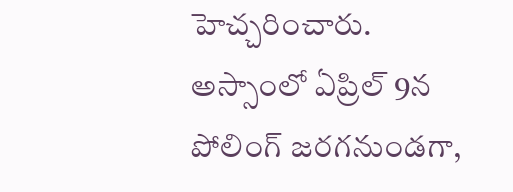హెచ్చరించారు. అస్సాంలో ఏప్రిల్ 9న పోలింగ్ జరగనుండగా,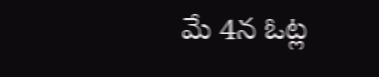మే 4న ఓట్ల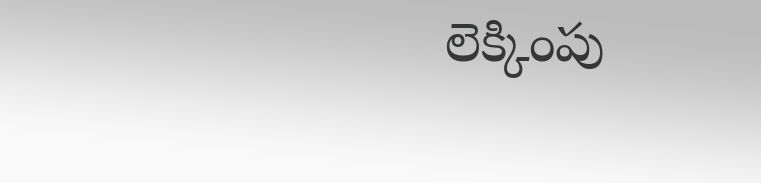లెక్కింపు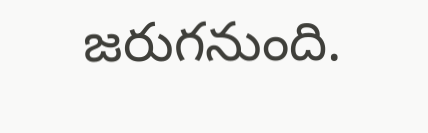జరుగనుంది.